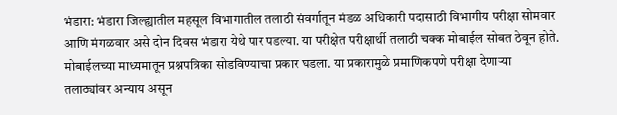भंडारा: भंडारा जिल्ह्यातील महसूल विभागातील तलाठी संवर्गातून मंडळ अधिकारी पदासाठी विभागीय परीक्षा सोमवार आणि मंगळवार असे दोन दिवस भंडारा येथे पार पडल्या. या परीक्षेत परीक्षार्थी तलाठी चक्क मोबाईल सोबत ठेवून होते. मोबाईलच्या माध्यमातून प्रश्नपत्रिका सोडविण्याचा प्रकार घडला. या प्रकारामुळे प्रमाणिकपणे परीक्षा देणाऱ्या तलाठ्यांवर अन्याय असून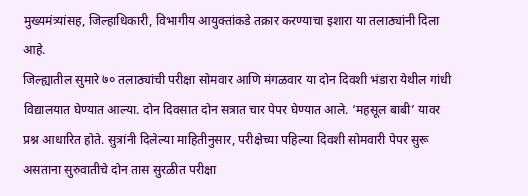मुख्यमंत्र्यांसह, जिल्हाधिकारी, विभागीय आयुक्तांकडे तक्रार करण्याचा इशारा या तलाठ्यांनी दिला आहे.
जिल्ह्यातील सुमारे ७० तलाठ्यांची परीक्षा सोमवार आणि मंगळवार या दोन दिवशी भंडारा येथील गांधी विद्यालयात घेण्यात आल्या. दोन दिवसात दोन सत्रात चार पेपर घेण्यात आले. ‘महसूल बाबी’ यावर प्रश्न आधारित होते. सुत्रांनी दिलेल्या माहितीनुसार, परीक्षेच्या पहिल्या दिवशी सोमवारी पेपर सुरू असताना सुरुवातीचे दोन तास सुरळीत परीक्षा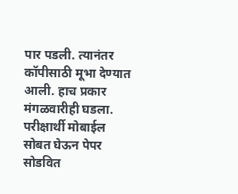पार पडली. त्यानंतर कॉपीसाठी मूभा देण्यात आली. हाच प्रकार मंगळवारीही घडला. परीक्षार्थी मोबाईल सोबत घेऊन पेपर सोडवित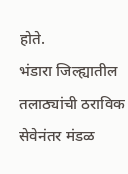होते.
भंडारा जिल्ह्यातील तलाठ्यांची ठराविक सेवेनंतर मंडळ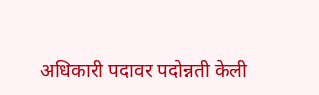अधिकारी पदावर पदोन्नती केली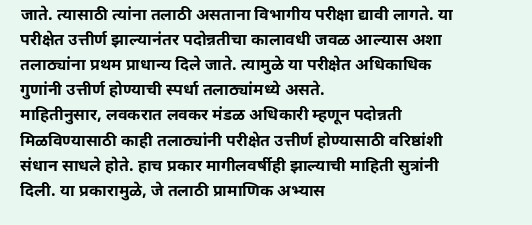जाते. त्यासाठी त्यांना तलाठी असताना विभागीय परीक्षा द्यावी लागते. या परीक्षेत उत्तीर्ण झाल्यानंतर पदोन्नतीचा कालावधी जवळ आल्यास अशा तलाठ्यांना प्रथम प्राधान्य दिले जाते. त्यामुळे या परीक्षेत अधिकाधिक गुणांनी उत्तीर्ण होण्याची स्पर्धा तलाठ्यांमध्ये असते.
माहितीनुसार, लवकरात लवकर मंडळ अधिकारी म्हणून पदोन्नती मिळविण्यासाठी काही तलाठ्यांनी परीक्षेत उत्तीर्ण होण्यासाठी वरिष्ठांशी संधान साधले होते. हाच प्रकार मागीलवर्षीही झाल्याची माहिती सुत्रांनी दिली. या प्रकारामुळे, जे तलाठी प्रामाणिक अभ्यास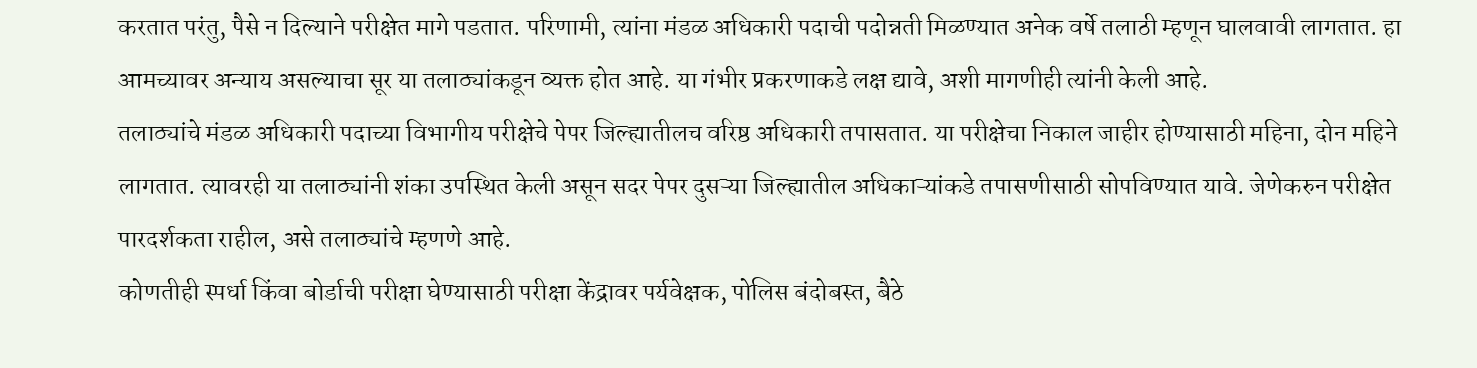करतात परंतु, पैसे न दिल्याने परीक्षेत मागे पडतात. परिणामी, त्यांना मंडळ अधिकारी पदाची पदोन्नती मिळण्यात अनेक वर्षे तलाठी म्हणून घालवावी लागतात. हा आमच्यावर अन्याय असल्याचा सूर या तलाठ्यांकडून व्यक्त होत आहे. या गंभीर प्रकरणाकडे लक्ष द्यावे, अशी मागणीही त्यांनी केली आहे.
तलाठ्यांचे मंडळ अधिकारी पदाच्या विभागीय परीक्षेचे पेपर जिल्ह्यातीलच वरिष्ठ अधिकारी तपासतात. या परीक्षेचा निकाल जाहीर होण्यासाठी महिना, दोन महिने लागतात. त्यावरही या तलाठ्यांनी शंका उपस्थित केली असून सदर पेपर दुसऱ्या जिल्ह्यातील अधिकाऱ्यांकडे तपासणीसाठी सोपविण्यात यावे. जेणेकरुन परीक्षेत पारदर्शकता राहील, असे तलाठ्यांचे म्हणणे आहे.
कोणतीही स्पर्धा किंवा बोर्डाची परीक्षा घेण्यासाठी परीक्षा केंद्रावर पर्यवेक्षक, पोलिस बंदोबस्त, बैठे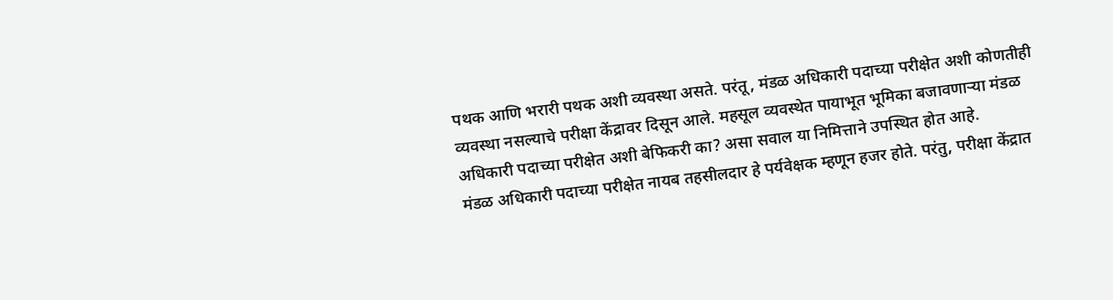पथक आणि भरारी पथक अशी व्यवस्था असते. परंतू, मंडळ अधिकारी पदाच्या परीक्षेत अशी कोणतीही व्यवस्था नसल्याचे परीक्षा केंद्रावर दिसून आले. महसूल व्यवस्थेत पायाभूत भूमिका बजावणाऱ्या मंडळ अधिकारी पदाच्या परीक्षेत अशी बेफिकरी का? असा सवाल या निमित्ताने उपस्थित होत आहे.
मंडळ अधिकारी पदाच्या परीक्षेत नायब तहसीलदार हे पर्यवेक्षक म्हणून हजर होते. परंतु, परीक्षा केंद्रात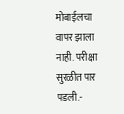मोबाईलचा वापर झाला नाही. परीक्षा सुरळीत पार पडली.-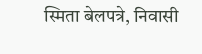स्मिता बेलपत्रे, निवासी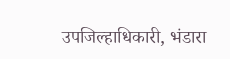उपजिल्हाधिकारी, भंडारा